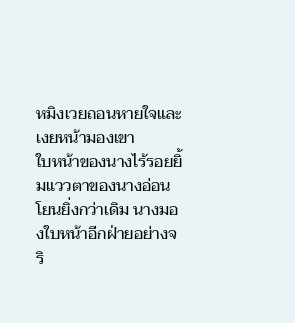หมิงเวยถอนหายใจและเงยหน้ามองเขา
ใบหน้าของนางไร้รอยยิ้มแววตาของนางอ่อนโยนยิ่งกว่าเดิม นางมองใบหน้าอีกฝ่ายอย่างจริ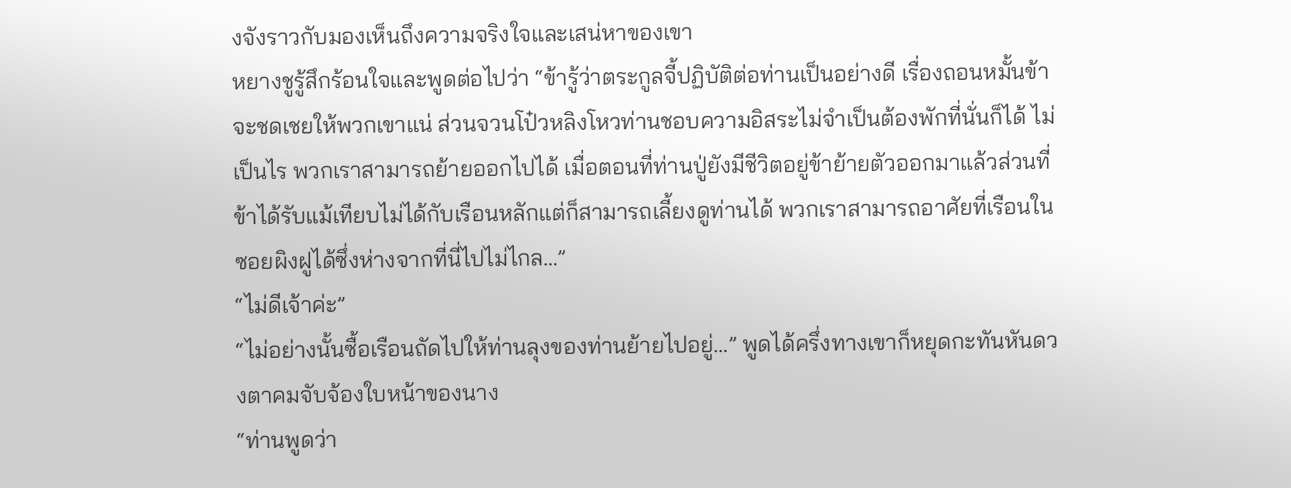งจังราวกับมองเห็นถึงความจริงใจและเสน่หาของเขา
หยางชูรู้สึกร้อนใจและพูดต่อไปว่า “ข้ารู้ว่าตระกูลจี้ปฏิบัติต่อท่านเป็นอย่างดี เรื่องถอนหมั้นข้าจะชดเชยให้พวกเขาแน่ ส่วนจวนโป๋วหลิงโหวท่านชอบความอิสระไม่จำเป็นต้องพักที่นั่นก็ได้ ไม่เป็นไร พวกเราสามารถย้ายออกไปได้ เมื่อตอนที่ท่านปู่ยังมีชีวิตอยู่ข้าย้ายตัวออกมาแล้วส่วนที่ข้าได้รับแม้เทียบไม่ได้กับเรือนหลักแต่ก็สามารถเลี้ยงดูท่านได้ พวกเราสามารถอาศัยที่เรือนในซอยผิงฝูได้ซึ่งห่างจากที่นี่ไปไม่ไกล…”
“ไม่ดีเจ้าค่ะ”
“ไม่อย่างนั้นซื้อเรือนถัดไปให้ท่านลุงของท่านย้ายไปอยู่…” พูดได้ครึ่งทางเขาก็หยุดกะทันหันดวงตาคมจับจ้องใบหน้าของนาง
“ท่านพูดว่า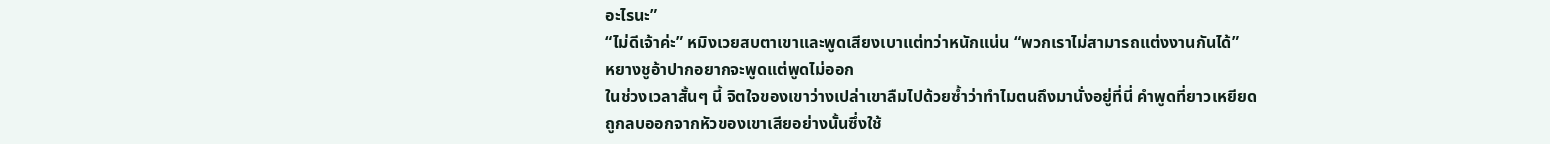อะไรนะ”
“ไม่ดีเจ้าค่ะ” หมิงเวยสบตาเขาและพูดเสียงเบาแต่ทว่าหนักแน่น “พวกเราไม่สามารถแต่งงานกันได้”
หยางชูอ้าปากอยากจะพูดแต่พูดไม่ออก
ในช่วงเวลาสั้นๆ นี้ จิตใจของเขาว่างเปล่าเขาลืมไปด้วยซ้ำว่าทำไมตนถึงมานั่งอยู่ที่นี่ คำพูดที่ยาวเหยียดถูกลบออกจากหัวของเขาเสียอย่างนั้นซึ่งใช้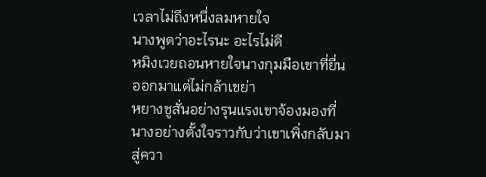เวลาไม่ถึงหนึ่งลมหายใจ
นางพูดว่าอะไรนะ อะไรไม่ดี
หมิงเวยถอนหายใจนางกุมมือเขาที่ยื่นออกมาแต่ไม่กล้าเขย่า
หยางชูสั่นอย่างรุนแรงเขาจ้องมองที่นางอย่างตั้งใจราวกับว่าเขาเพิ่งกลับมาสู่ควา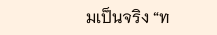มเป็นจริง “ท